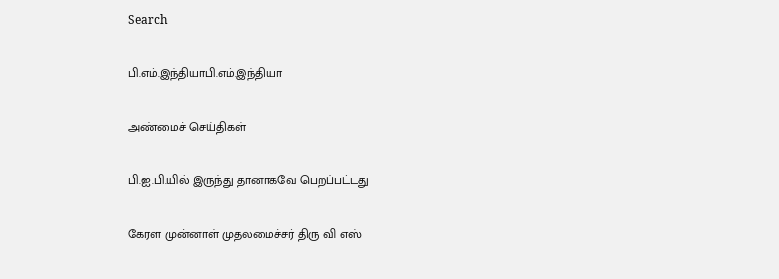Search

பி.எம்.இந்தியாபி.எம்.இந்தியா

அண்மைச் செய்திகள்

பி.ஐ.பி.யில் இருந்து தானாகவே பெறப்பட்டது

கேரள முன்னாள் முதலமைச்சர் திரு வி எஸ்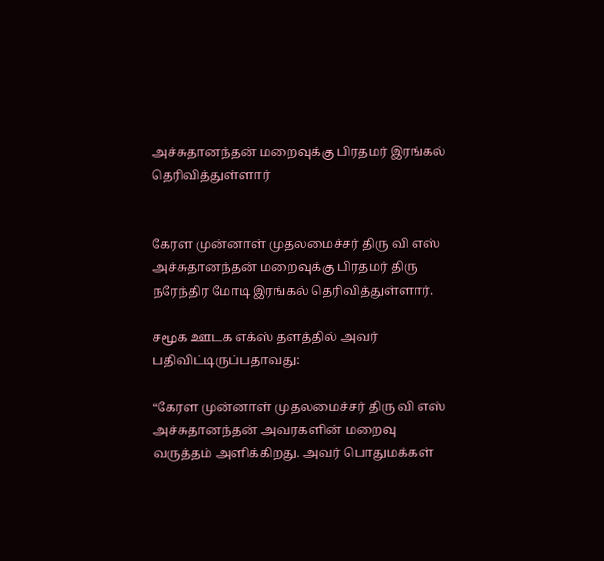அச்சுதானந்தன் மறைவுக்கு பிரதமர் இரங்கல் தெரிவித்துள்ளார்


கேரள முன்னாள் முதலமைச்சர் திரு வி எஸ் அச்சுதானந்தன் மறைவுக்கு பிரதமர் திரு நரேந்திர மோடி இரங்கல் தெரிவித்துள்ளார்.

சமூக ஊடக எக்ஸ் தளத்தில் அவர் பதிவிட்டிருப்பதாவது:

“கேரள முன்னாள் முதலமைச்சர் திரு வி எஸ் அச்சுதானந்தன் அவரகளின் மறைவு வருத்தம் அளிக்கிறது. அவர் பொதுமக்கள்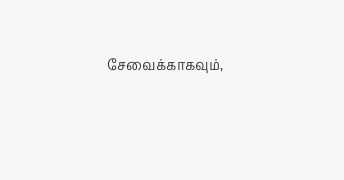சேவைக்காகவும்,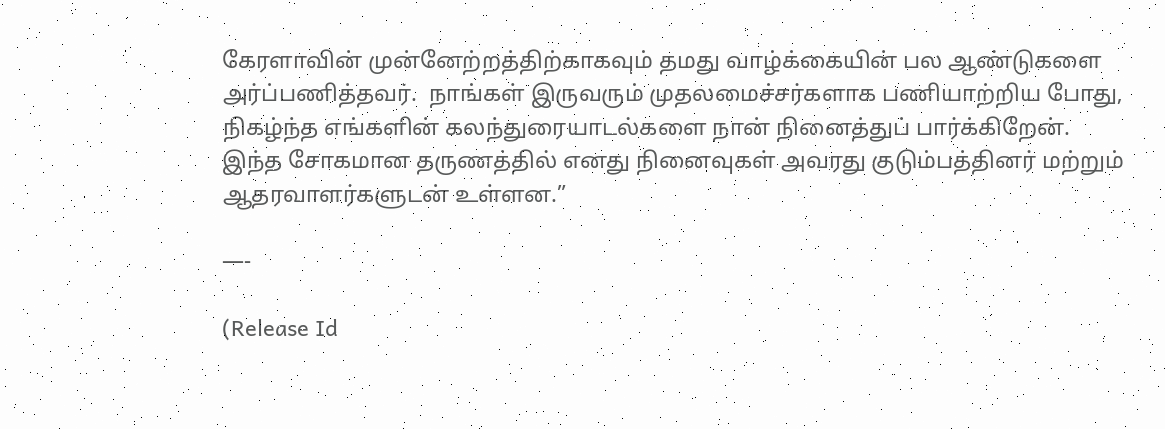கேரளாவின் முன்னேற்றத்திற்காகவும் தமது வாழ்க்கையின் பல ஆண்டுகளை அர்ப்பணித்தவர்.  நாங்கள் இருவரும் முதலமைச்சர்களாக பணியாற்றிய போது, நிகழ்ந்த எங்களின் கலந்துரையாடல்களை நான் நினைத்துப் பார்க்கிறேன்.  இந்த சோகமான தருணத்தில் எனது நினைவுகள் அவரது குடும்பத்தினர் மற்றும் ஆதரவாளர்களுடன் உள்ளன.”

—-

(Release Id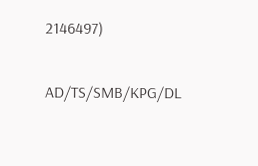2146497)

AD/TS/SMB/KPG/DL